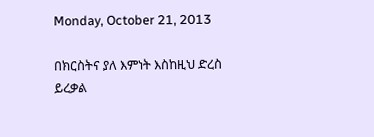Monday, October 21, 2013

በክርስትና ያለ እምነት እስከዚህ ድረስ ይረቃል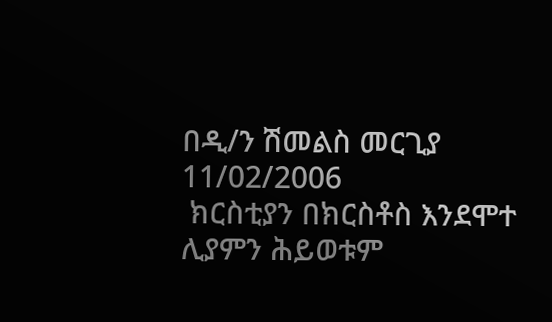በዲ/ን ሽመልስ መርጊያ
11/02/2006
 ክርስቲያን በክርስቶስ እንደሞተ ሊያምን ሕይወቱም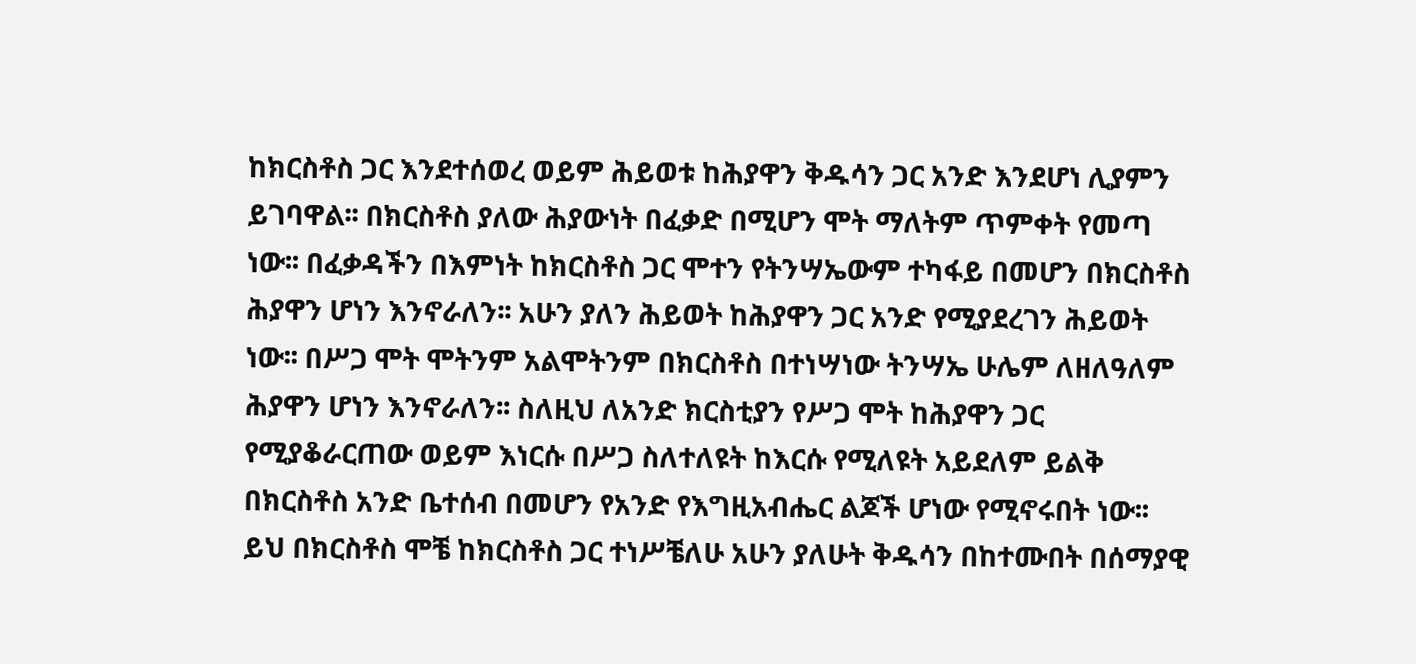ከክርስቶስ ጋር እንደተሰወረ ወይም ሕይወቱ ከሕያዋን ቅዱሳን ጋር አንድ እንደሆነ ሊያምን ይገባዋል፡፡ በክርስቶስ ያለው ሕያውነት በፈቃድ በሚሆን ሞት ማለትም ጥምቀት የመጣ ነው፡፡ በፈቃዳችን በእምነት ከክርስቶስ ጋር ሞተን የትንሣኤውም ተካፋይ በመሆን በክርስቶስ ሕያዋን ሆነን እንኖራለን፡፡ አሁን ያለን ሕይወት ከሕያዋን ጋር አንድ የሚያደረገን ሕይወት ነው፡፡ በሥጋ ሞት ሞትንም አልሞትንም በክርስቶስ በተነሣነው ትንሣኤ ሁሌም ለዘለዓለም ሕያዋን ሆነን እንኖራለን፡፡ ስለዚህ ለአንድ ክርስቲያን የሥጋ ሞት ከሕያዋን ጋር የሚያቆራርጠው ወይም እነርሱ በሥጋ ስለተለዩት ከእርሱ የሚለዩት አይደለም ይልቅ በክርስቶስ አንድ ቤተሰብ በመሆን የአንድ የእግዚአብሔር ልጆች ሆነው የሚኖሩበት ነው፡፡ ይህ በክርስቶስ ሞቼ ከክርስቶስ ጋር ተነሥቼለሁ አሁን ያለሁት ቅዱሳን በከተሙበት በሰማያዊ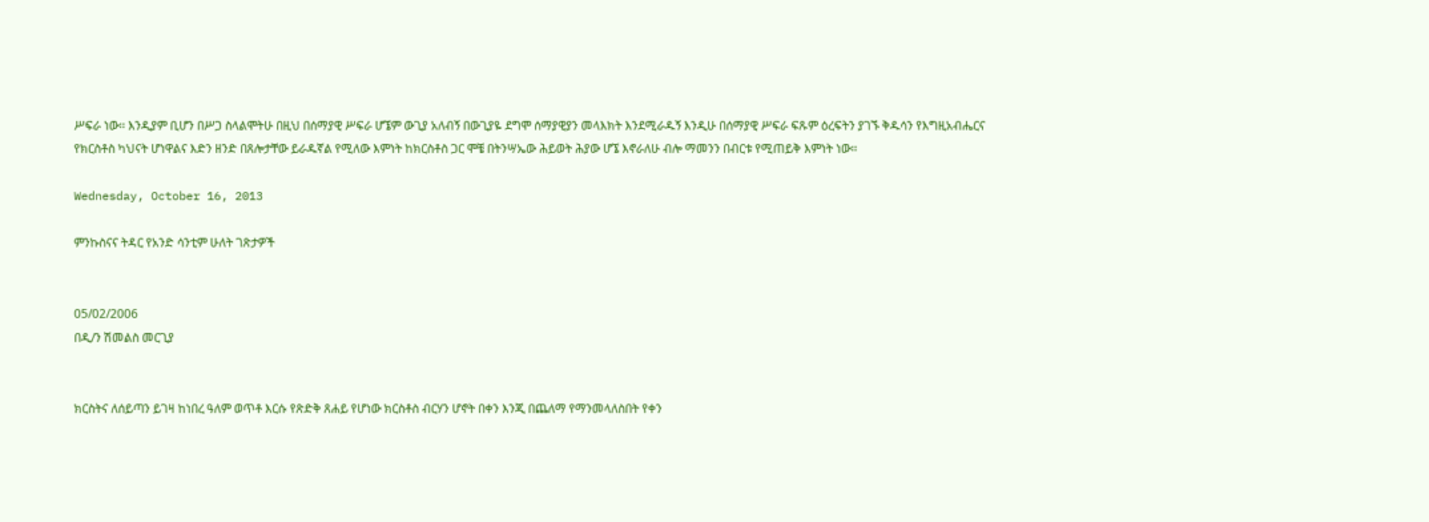ሥፍራ ነው፡፡ እንዲያም ቢሆን በሥጋ ስላልሞትሁ በዚህ በሰማያዊ ሥፍራ ሆኜም ውጊያ አለብኝ በውጊያዬ ደግሞ ሰማያዊያን መላእክት እንደሚራዱኝ እንዲሁ በሰማያዊ ሥፍራ ፍጹም ዕረፍትን ያገኙ ቅዱሳን የእግዚአብሔርና የክርስቶስ ካህናት ሆነዋልና እድን ዘንድ በጸሎታቸው ይራዱኛል የሚለው እምነት ከክርስቶስ ጋር ሞቼ በትንሣኤው ሕይወት ሕያው ሆኜ እኖራለሁ ብሎ ማመንን በብርቱ የሚጠይቅ እምነት ነው፡፡

Wednesday, October 16, 2013

ምንኩስናና ትዳር የአንድ ሳንቲም ሁለት ገጽታዎች


05/02/2006
በዲ/ን ሽመልስ መርጊያ


ክርስትና ለሰይጣን ይገዛ ከነበረ ዓለም ወጥቶ እርሱ የጽድቅ ጸሐይ የሆነው ክርስቶስ ብርሃን ሆኖት በቀን እንጂ በጨለማ የማንመላለስበት የቀን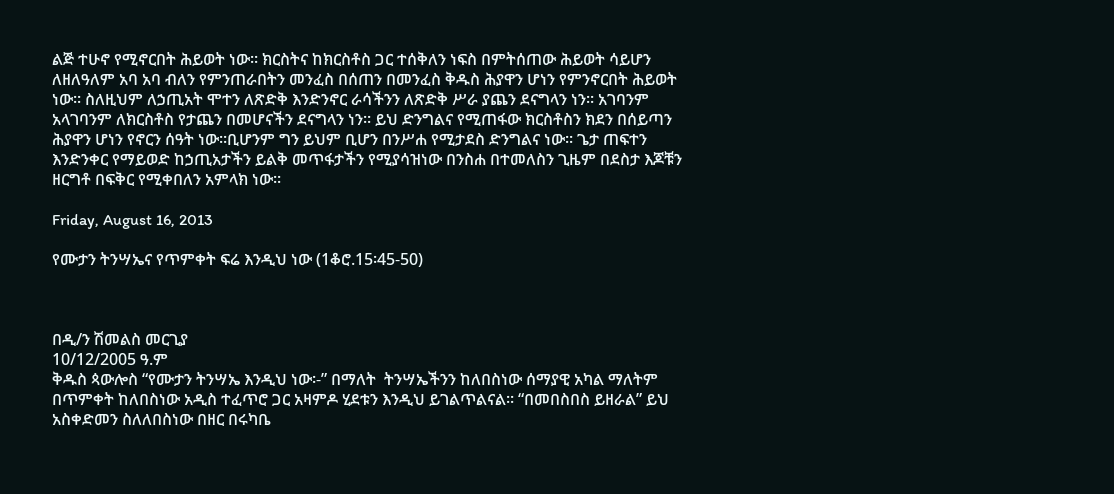ልጅ ተሁኖ የሚኖርበት ሕይወት ነው፡፡ ክርስትና ከክርስቶስ ጋር ተሰቅለን ነፍስ በምትሰጠው ሕይወት ሳይሆን ለዘለዓለም አባ አባ ብለን የምንጠራበትን መንፈስ በሰጠን በመንፈስ ቅዱስ ሕያዋን ሆነን የምንኖርበት ሕይወት ነው፡፡ ስለዚህም ለኃጢአት ሞተን ለጽድቅ እንድንኖር ራሳችንን ለጽድቅ ሥራ ያጨን ደናግላን ነን፡፡ አገባንም አላገባንም ለክርስቶስ የታጨን በመሆናችን ደናግላን ነን፡፡ ይህ ድንግልና የሚጠፋው ክርስቶስን ክደን በሰይጣን ሕያዋን ሆነን የኖርን ሰዓት ነው፡፡ቢሆንም ግን ይህም ቢሆን በንሥሐ የሚታደስ ድንግልና ነው፡፡ ጌታ ጠፍተን እንድንቀር የማይወድ ከኃጢአታችን ይልቅ መጥፋታችን የሚያሳዝነው በንስሐ በተመለስን ጊዜም በደስታ እጆቹን ዘርግቶ በፍቅር የሚቀበለን አምላክ ነው፡፡

Friday, August 16, 2013

የሙታን ትንሣኤና የጥምቀት ፍሬ እንዲህ ነው (1ቆሮ.15፡45-50)



በዲ/ን ሽመልስ መርጊያ
10/12/2005 ዓ.ም
ቅዱስ ጳውሎስ “የሙታን ትንሣኤ እንዲህ ነው፡-” በማለት  ትንሣኤችንን ከለበስነው ሰማያዊ አካል ማለትም በጥምቀት ከለበስነው አዲስ ተፈጥሮ ጋር አዛምዶ ሂደቱን እንዲህ ይገልጥልናል፡፡ “በመበስበስ ይዘራል” ይህ አስቀድመን ስለለበስነው በዘር በሩካቤ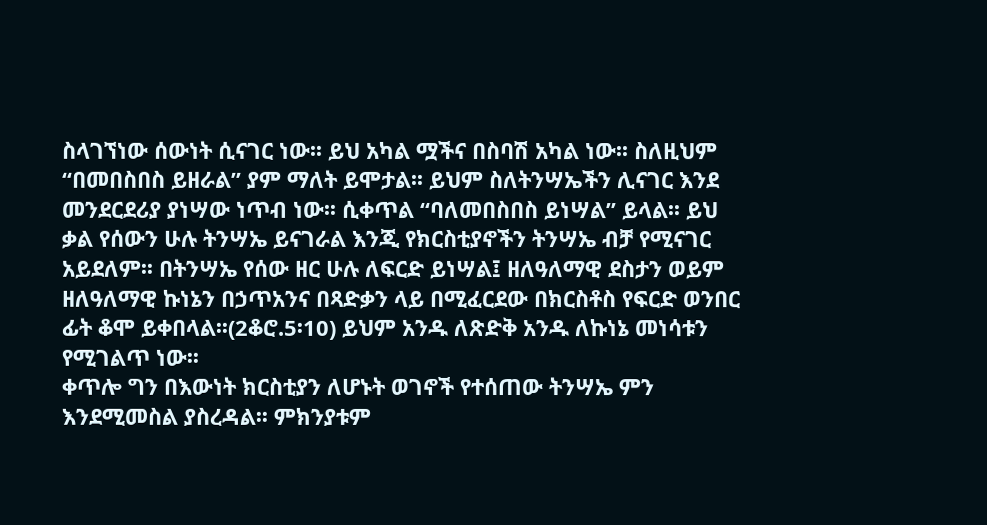ስላገኘነው ሰውነት ሲናገር ነው፡፡ ይህ አካል ሟችና በስባሽ አካል ነው፡፡ ስለዚህም “በመበስበስ ይዘራል” ያም ማለት ይሞታል፡፡ ይህም ስለትንሣኤችን ሊናገር እንደ መንደርደሪያ ያነሣው ነጥብ ነው፡፡ ሲቀጥል “ባለመበስበስ ይነሣል” ይላል፡፡ ይህ ቃል የሰውን ሁሉ ትንሣኤ ይናገራል እንጂ የክርስቲያኖችን ትንሣኤ ብቻ የሚናገር አይደለም፡፡ በትንሣኤ የሰው ዘር ሁሉ ለፍርድ ይነሣል፤ ዘለዓለማዊ ደስታን ወይም ዘለዓለማዊ ኩነኔን በኃጥአንና በጻድቃን ላይ በሚፈርደው በክርስቶስ የፍርድ ወንበር ፊት ቆሞ ይቀበላል፡፡(2ቆሮ.5፡10) ይህም አንዱ ለጽድቅ አንዱ ለኩነኔ መነሳቱን የሚገልጥ ነው፡፡
ቀጥሎ ግን በእውነት ክርስቲያን ለሆኑት ወገኖች የተሰጠው ትንሣኤ ምን እንደሚመስል ያስረዳል፡፡ ምክንያቱም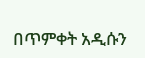በጥምቀት አዲሱን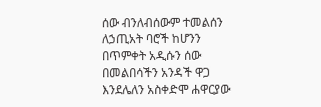ሰው ብንለብሰውም ተመልሰን ለኃጢአት ባሮች ከሆንን በጥምቀት አዲሱን ሰው በመልበሳችን አንዳች ዋጋ እንደሌለን አስቀድሞ ሐዋርያው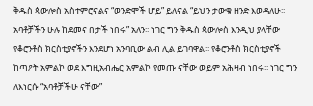ቅዱስ ጳውሎስ አስተምሮናልና “ወንድሞች ሆይ” ይለናል “ይህን ታውቁ ዘንድ እወዳለሁ፡፡ አባቶቻችን ሁሉ ከደመና በታች ነበሩ” አለን፡፡ ነገር ግን ቅዱስ ጳውሎስ እንዲህ ያላቸው የቆሮንቶስ ክርስቲያኖችን እንደሆነ አንባቢው ልብ ሊል ይገባዋል፡፡ የቆሮንቶስ ክርስቲያኖች ከጣዖት አምልኮ ወደ እግዚአብሔር አምልኮ የመጡ ናቸው ወይም አሕዛብ ነበሩ፡፡ ነገር ግን ለእነርሱ “አባቶቻችሁ ናቸው”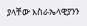ያላቸው እስራኤላዊያንን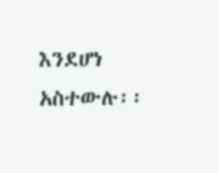እንደሆነ አስተውሉ፡፡